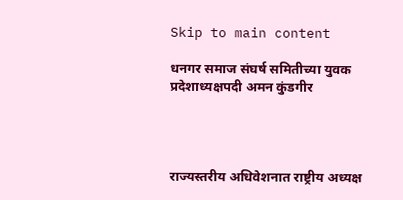Skip to main content

धनगर समाज संघर्ष समितीच्या युवक प्रदेशाध्यक्षपदी अमन कुंडगीर




राज्यस्तरीय अधिवेशनात राष्ट्रीय अध्यक्ष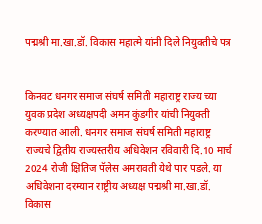पद्मश्री मा.खा.डॉ. विकास महात्मे यांनी दिले नियुक्तीचे पत्र


किनवट धनगर समाज संघर्ष समिती महाराष्ट्र राज्य च्या युवक प्रदेश अध्यक्षपदी अमन कुंडगीर यांची नियुक्ती करण्यात आली. धनगर समाज संघर्ष समिती महाराष्ट्र राज्यचे द्वितीय राज्यस्तरीय अधिवेशन रविवारी दि.10 मार्च 2024 रोजी क्षितिज पॅलेस अमरावती येथे पार पडले. या अधिवेशना दरम्यान राष्ट्रीय अध्यक्ष पद्मश्री मा.खा.डॉ. विकास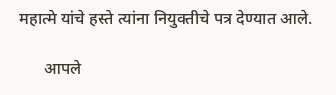महात्मे यांचे हस्ते त्यांना नियुक्तीचे पत्र देण्यात आले.

      आपले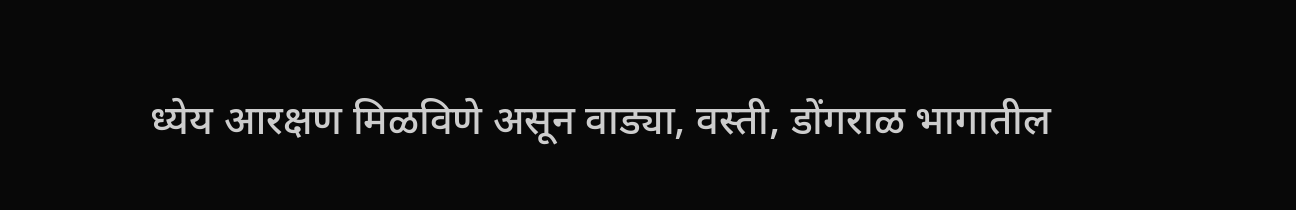ध्येय आरक्षण मिळविणे असून वाड्या, वस्ती, डोंगराळ भागातील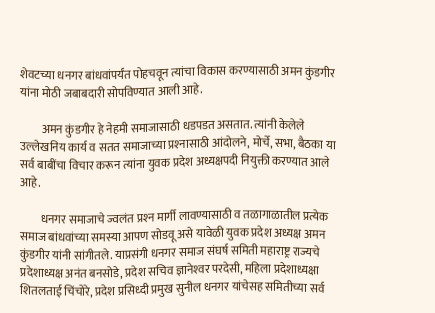शेवटच्या धनगर बांधवांपर्यंत पोहचवून त्यांचा विकास करण्यासाठी अमन कुंडगीर यांना मोठी जबाबदारी सोपविण्यात आली आहे.

         अमन कुंडगीर हे नेहमी समाजासाठी धडपडत असतात. त्यांनी केलेले उल्लेखनिय कार्य व सतत समाजाच्या प्रश्‍नासाठी आंदोलने, मोर्चे, सभा, बैठका या सर्व बाबींचा विचार करून त्यांना युवक प्रदेश अध्यक्षपदी नियुक्ती करण्यात आले आहे.

         धनगर समाजाचे ज्वलंत प्रश्‍न मार्गी लावण्यासाठी व तळागाळातील प्रत्येक समाज बांधवांच्या समस्या आपण सोडवू असे यावेळी युवक प्रदेश अध्यक्ष अमन कुंडगीर यांनी सांगीतले. याप्रसंगी धनगर समाज संघर्ष समिती महाराष्ट्र राज्यचे प्रदेशाध्यक्ष अनंत बनसोडे, प्रदेश सचिव ज्ञानेश्‍वर परदेसी, महिला प्रदेशाध्यक्षा शितलताई चिंचोरे, प्रदेश प्रसिध्दी प्रमुख सुनील धनगर यांचेसह समितीच्या सर्व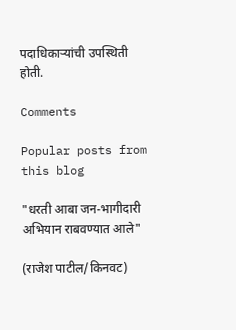पदाधिकार्‍यांची उपस्थिती होती.

Comments

Popular posts from this blog

"धरती आबा जन-भागीदारी अभियान राबवण्यात आले"

(राजेश पाटील/किनवट)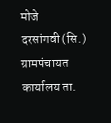मोजे दरसांगवी(सि.)       ग्रामपंचायत कार्यालय ता.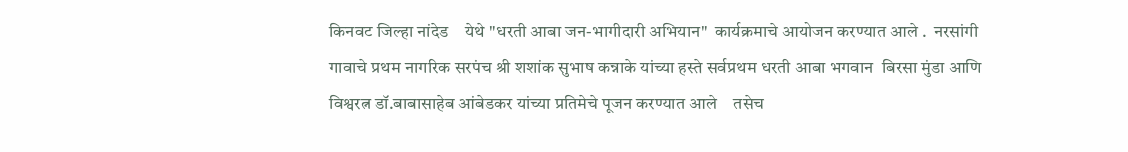किनवट जिल्हा नांदेड    येथे "धरती आबा जन-भागीदारी अभियान"  कार्यक्रमाचे आयोजन करण्यात आले .  नरसांगी गावाचे प्रथम नागरिक सरपंच श्री शशांक सुभाष कन्नाके यांच्या हस्ते सर्वप्रथम धरती आबा भगवान  बिरसा मुंडा आणि विश्वरत्न डॉ.बाबासाहेब आंबेडकर यांच्या प्रतिमेचे पूजन करण्यात आले    तसेच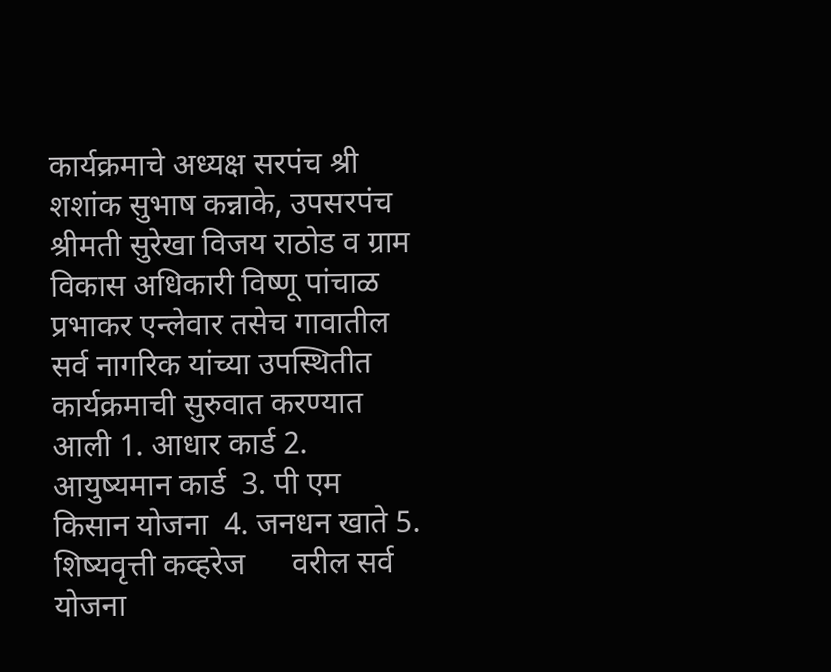कार्यक्रमाचे अध्यक्ष सरपंच श्री शशांक सुभाष कन्नाके, उपसरपंच श्रीमती सुरेखा विजय राठोड व ग्राम विकास अधिकारी विष्णू पांचाळ प्रभाकर एन्लेवार तसेच गावातील सर्व नागरिक यांच्या उपस्थितीत कार्यक्रमाची सुरुवात करण्यात आली 1. आधार कार्ड 2. आयुष्यमान कार्ड  3. पी एम किसान योजना  4. जनधन खाते 5. शिष्यवृत्ती कव्हरेज      वरील सर्व योजना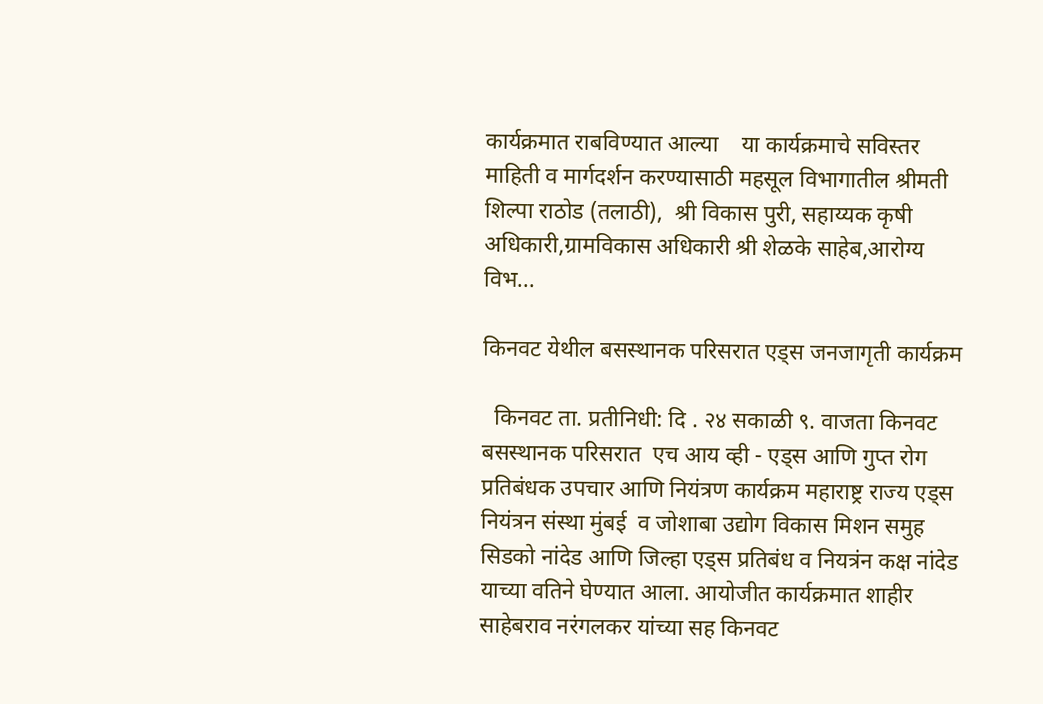कार्यक्रमात राबविण्यात आल्या    या कार्यक्रमाचे सविस्तर माहिती व मार्गदर्शन करण्यासाठी महसूल विभागातील श्रीमती शिल्पा राठोड (तलाठी),  श्री विकास पुरी, सहाय्यक कृषी अधिकारी,ग्रामविकास अधिकारी श्री शेळके साहेब,आरोग्य विभ...

किनवट येथील बसस्थानक परिसरात एड्स जनजागृती कार्यक्रम

  किनवट ता. प्रतीनिधी: दि . २४ सकाळी ९. वाजता किनवट बसस्थानक परिसरात  एच आय व्ही - एड्स आणि गुप्त रोग प्रतिबंधक उपचार आणि नियंत्रण कार्यक्रम महाराष्ट्र राज्य एड्स नियंत्रन संस्था मुंबई  व जोशाबा उद्योग विकास मिशन समुह सिडको नांदेड आणि जिल्हा एड्स प्रतिबंध व नियत्रंन कक्ष नांदेड याच्या वतिने घेण्यात आला. आयोजीत कार्यक्रमात शाहीर साहेबराव नरंगलकर यांच्या सह किनवट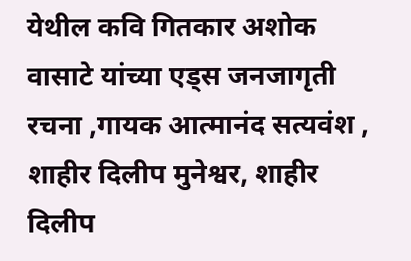येथील कवि गितकार अशोक वासाटे यांच्या एड्स जनजागृती रचना ,गायक आत्मानंद सत्यवंश , शाहीर दिलीप मुनेश्वर, शाहीर दिलीप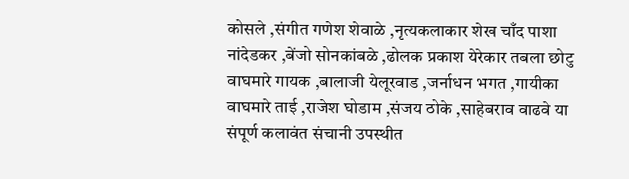कोसले ,संगीत गणेश शेवाळे ,नृत्यकलाकार शेख चाँद पाशा नांदेडकर ,बेंजो सोनकांबळे ,ढोलक प्रकाश येरेकार तबला छोटु वाघमारे गायक ,बालाजी येलूरवाड ,जर्नाधन भगत ,गायीका वाघमारे ताई ,राजेश घोडाम ,संजय ठोके ,साहेबराव वाढवे या संपूर्ण कलावंत संचानी उपस्थीत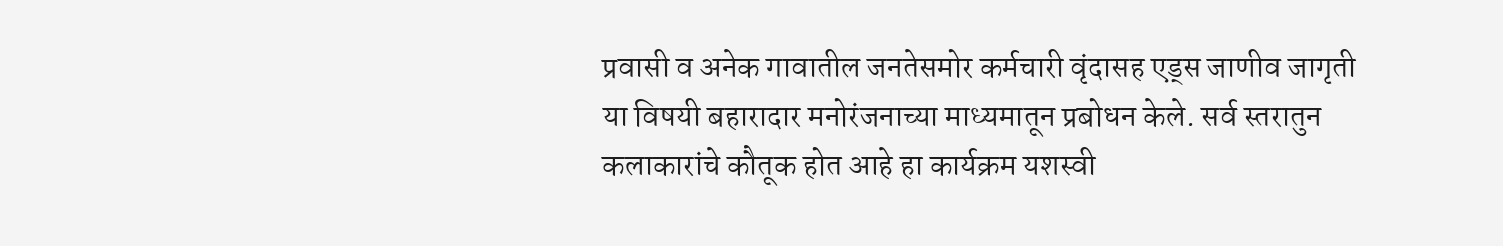प्रवासी व अनेक गावातील जनतेसमोर कर्मचारी वृंदासह एड्स जाणीव जागृती या विषयी बहारादार मनोरंजनाच्या माध्यमातून प्रबोधन केले. सर्व स्तरातुन कलाकारांचे कौतूक होत आहे हा कार्यक्रम यशस्वी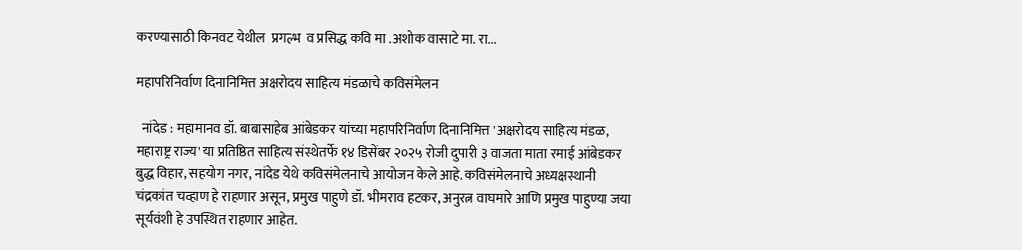करण्यासाठी किनवट येथील  प्रगल्भ  व प्रसिद्ध कवि मा .अशोक वासाटे मा. रा...

महापरिनिर्वाण दिनानिमित्त अक्षरोदय साहित्य मंडळाचे कविसंमेलन

  नांदेड : महामानव डॉ. बाबासाहेब आंबेडकर यांच्या महापरिनिर्वाण दिनानिमित्त 'अक्षरोदय साहित्य मंडळ, महाराष्ट्र राज्य' या प्रतिष्ठित साहित्य संस्थेतर्फे १४ डिसेंबर २०२५ रोजी दुपारी ३ वाजता माता रमाई आंबेडकर बुद्ध विहार, सहयोग नगर, नांदेड येथे कविसंमेलनाचे आयोजन केले आहे. कविसंमेलनाचे अध्यक्षस्थानी चंद्रकांत चव्हाण हे राहणार असून, प्रमुख पाहुणे डॉ. भीमराव हटकर, अनुरत्न वाघमारे आणि प्रमुख पाहुण्या जया सूर्यवंशी हे उपस्थित राहणार आहेत.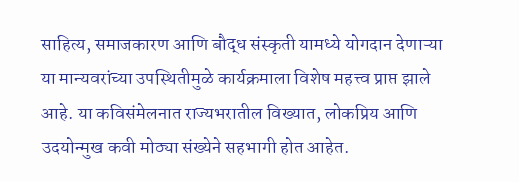साहित्य, समाजकारण आणि बौद्ध संस्कृती यामध्ये योगदान देणाऱ्या या मान्यवरांच्या उपस्थितीमुळे कार्यक्रमाला विशेष महत्त्व प्राप्त झाले आहे. या कविसंमेलनात राज्यभरातील विख्यात, लोकप्रिय आणि उदयोन्मुख कवी मोठ्या संख्येने सहभागी होत आहेत.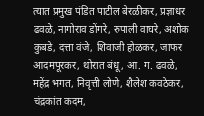त्यात प्रमुख पंडित पाटील बेरळीकर, प्रज्ञाधर ढवळे, नागोराव डोंगरे, रुपाली वाघरे, अशोक कुबडे, दत्ता वंजे, शिवाजी होळकर, जाफर आदमपूरकर, थोरात बंधू, आ. ग. ढवळे, महेंद्र भगत, निवृत्ती लोणे, शैलेश कवठेकर, चंद्रकांत कदम,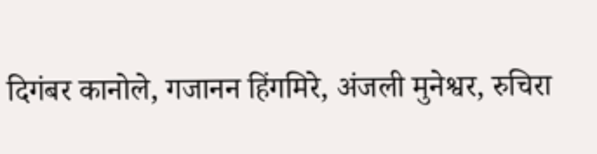दिगंबर कानोले, गजानन हिंगमिरे, अंजली मुनेश्वर, रुचिरा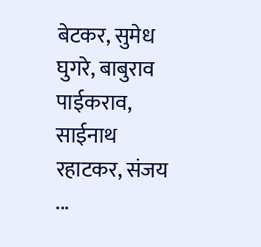बेटकर, सुमेध घुगरे, बाबुराव पाईकराव, साईनाथ रहाटकर, संजय ...